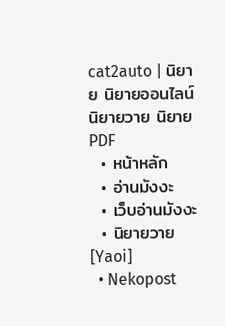cat2auto | นิยาย นิยายออนไลน์ นิยายวาย นิยาย PDF
  • หน้าหลัก
  • อ่านมังงะ
  • เว็บอ่านมังงะ
  • นิยายวาย [Yaoi]
  • Nekopost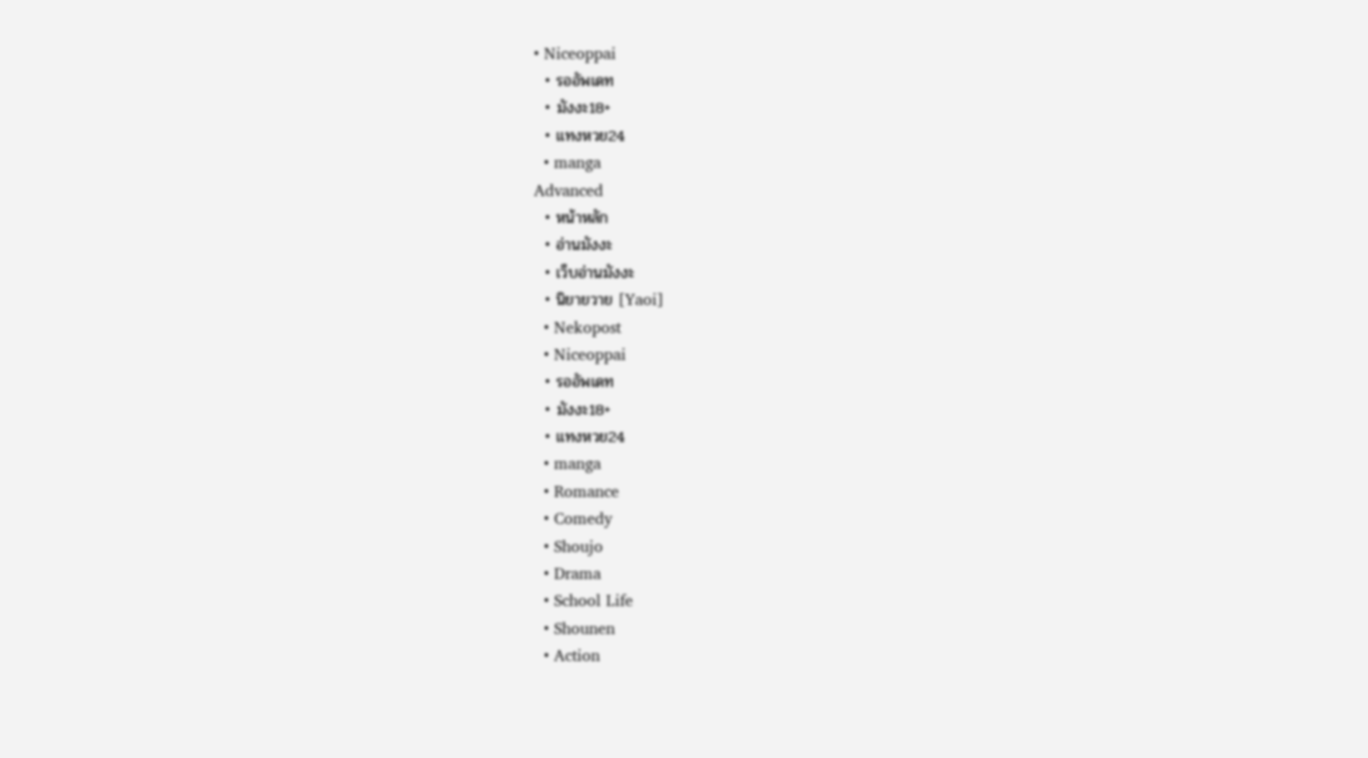• Niceoppai
  • รออัพเดท
  • มังงะ18+
  • แทงหวย24
  • manga
Advanced
  • หน้าหลัก
  • อ่านมังงะ
  • เว็บอ่านมังงะ
  • นิยายวาย [Yaoi]
  • Nekopost
  • Niceoppai
  • รออัพเดท
  • มังงะ18+
  • แทงหวย24
  • manga
  • Romance
  • Comedy
  • Shoujo
  • Drama
  • School Life
  • Shounen
  • Action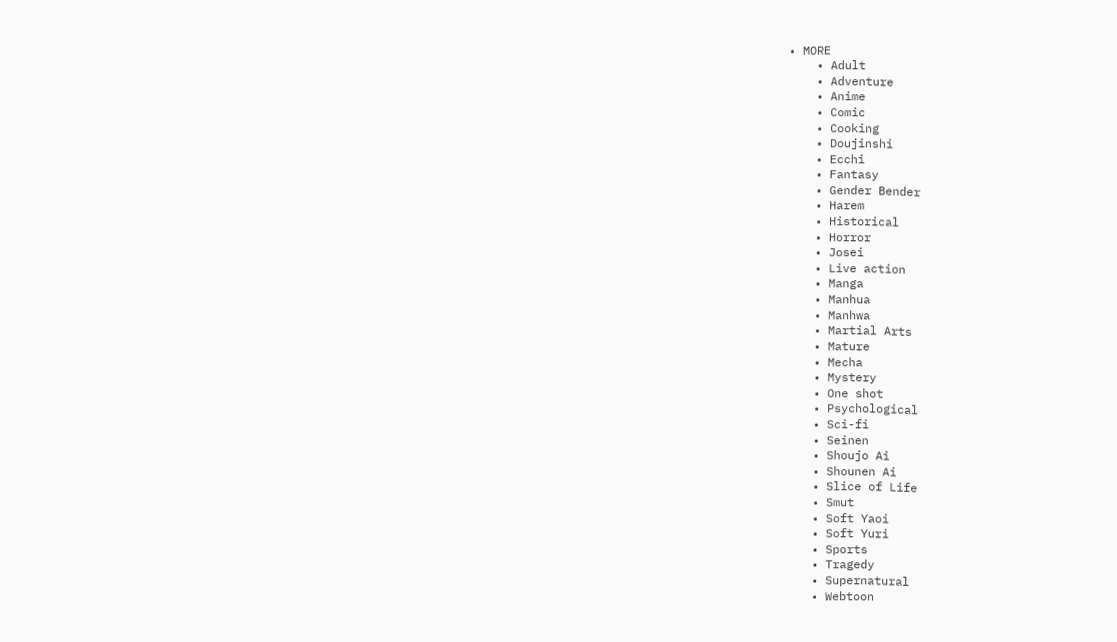• MORE
    • Adult
    • Adventure
    • Anime
    • Comic
    • Cooking
    • Doujinshi
    • Ecchi
    • Fantasy
    • Gender Bender
    • Harem
    • Historical
    • Horror
    • Josei
    • Live action
    • Manga
    • Manhua
    • Manhwa
    • Martial Arts
    • Mature
    • Mecha
    • Mystery
    • One shot
    • Psychological
    • Sci-fi
    • Seinen
    • Shoujo Ai
    • Shounen Ai
    • Slice of Life
    • Smut
    • Soft Yaoi
    • Soft Yuri
    • Sports
    • Tragedy
    • Supernatural
    • Webtoon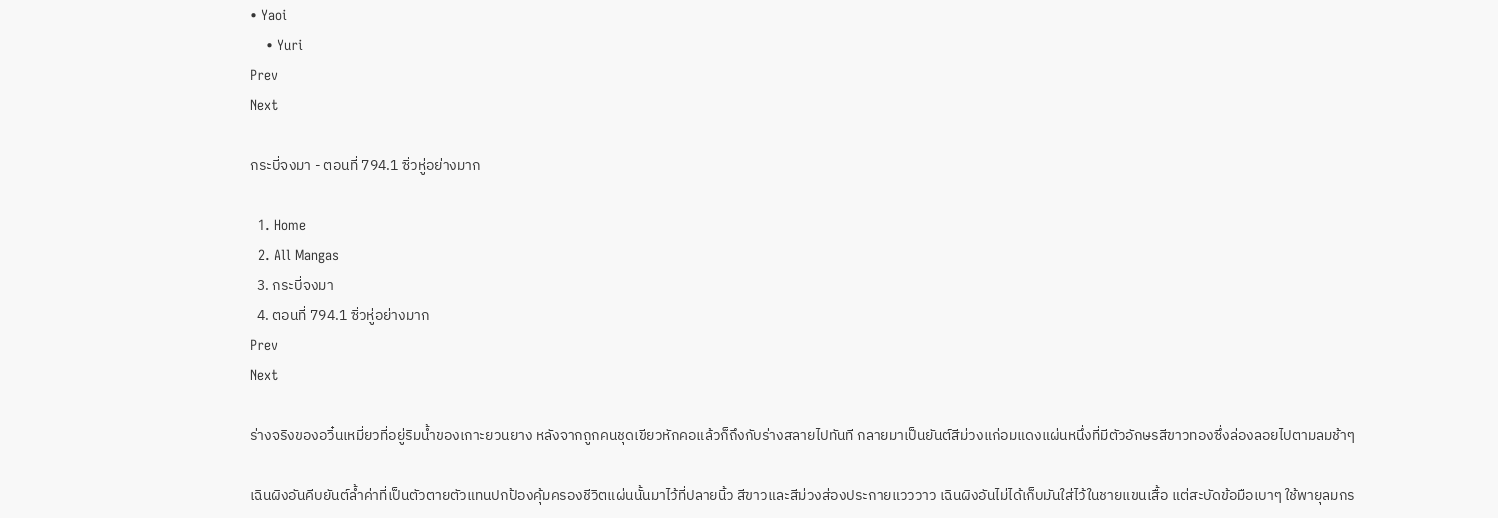• Yaoi
    • Yuri
Prev
Next

กระบี่จงมา - ตอนที่ 794.1 ซิ่วหู่อย่างมาก

  1. Home
  2. All Mangas
  3. กระบี่จงมา
  4. ตอนที่ 794.1 ซิ่วหู่อย่างมาก
Prev
Next

ร่างจริงของอวิ๋นเหมี่ยวที่อยู่ริมน้ำของเกาะยวนยาง หลังจากถูกคนชุดเขียวหักคอแล้วก็ถึงกับร่างสลายไปทันที กลายมาเป็นยันต์สีม่วงแก่อมแดงแผ่นหนึ่งที่มีตัวอักษรสีขาวทองซึ่งล่องลอยไปตามลมช้าๆ

เฉินผิงอันคีบยันต์ล้ำค่าที่เป็นตัวตายตัวแทนปกป้องคุ้มครองชีวิตแผ่นนั้นมาไว้ที่ปลายนิ้ว สีขาวและสีม่วงส่องประกายแวววาว เฉินผิงอันไม่ได้เก็บมันใส่ไว้ในชายแขนเสื้อ แต่สะบัดข้อมือเบาๆ ใช้พายุลมกร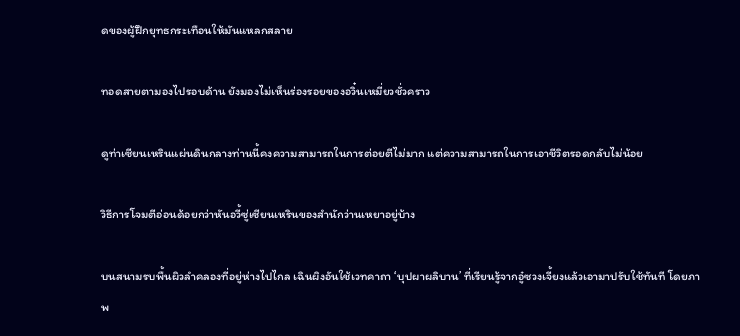ดของผู้ฝึกยุทธกระเทือนให้มันแหลกสลาย

ทอดสายตามองไปรอบด้าน ยังมองไม่เห็นร่องรอยของอวิ๋นเหมี่ยวชั่วคราว

ดูท่าเซียนเหรินแผ่นดินกลางท่านนี้คงความสามารถในการต่อยตีไม่มาก แต่ความสามารถในการเอาชีวิตรอดกลับไม่น้อย

วิธีการโจมตีอ่อนด้อยกว่าหันอวี้ซู่เซียนเหรินของสำนักว่านเหยาอยู่บ้าง

บนสนามรบพื้นผิวลำคลองที่อยู่ห่างไปไกล เฉินผิงอันใช้เวทคาถา ‘บุปผาผลิบาน’ ที่เรียนรู้จากอู๋ซวงเจี้ยงแล้วเอามาปรับใช้ทันที โดยภาพ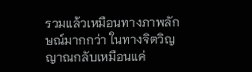รวมแล้วเหมือนทางภาพลักษณ์มากกว่า ในทางจิตวิญญาณกลับเหมือนแค่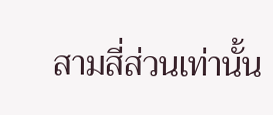สามสี่ส่วนเท่านั้น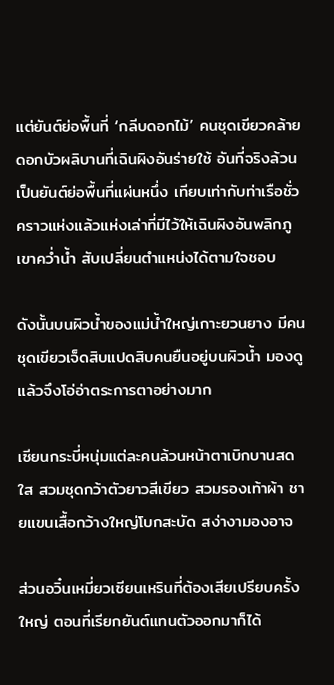แต่ยันต์ย่อพื้นที่ ‘กลีบดอกไม้’ คนชุดเขียวคล้ายดอกบัวผลิบานที่เฉินผิงอันร่ายใช้ อันที่จริงล้วนเป็นยันต์ย่อพื้นที่แผ่นหนึ่ง เทียบเท่ากับท่าเรือชั่วคราวแห่งแล้วแห่งเล่าที่มีไว้ให้เฉินผิงอันพลิกภูเขาคว่ำน้ำ สับเปลี่ยนตำแหน่งได้ตามใจชอบ

ดังนั้นบนผิวน้ำของแม่น้ำใหญ่เกาะยวนยาง มีคนชุดเขียวเจ็ดสิบแปดสิบคนยืนอยู่บนผิวน้ำ มองดูแล้วจึงโอ่อ่าตระการตาอย่างมาก

เซียนกระบี่หนุ่มแต่ละคนล้วนหน้าตาเบิกบานสดใส สวมชุดกว้าตัวยาวสีเขียว สวมรองเท้าผ้า ชายแขนเสื้อกว้างใหญ่โบกสะบัด สง่างามองอาจ

ส่วนอวิ๋นเหมี่ยวเซียนเหรินที่ต้องเสียเปรียบครั้งใหญ่ ตอนที่เรียกยันต์แทนตัวออกมาก็ได้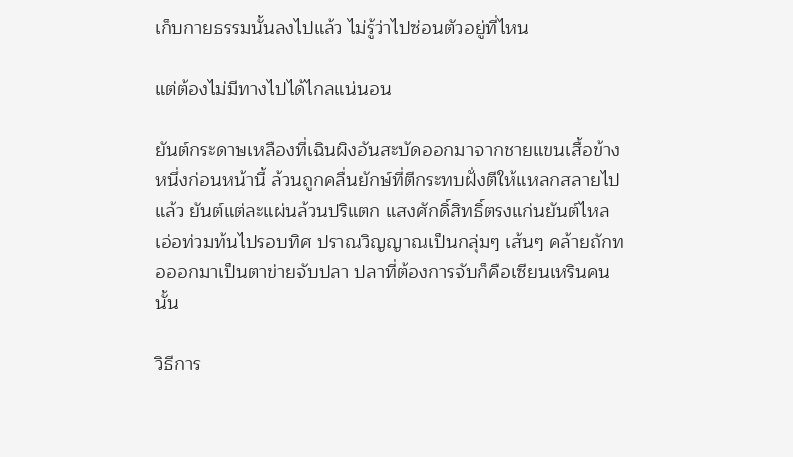เก็บกายธรรมนั้นลงไปแล้ว ไม่รู้ว่าไปซ่อนตัวอยู่ที่ไหน

แต่ต้องไม่มีทางไปได้ไกลแน่นอน

ยันต์กระดาษเหลืองที่เฉินผิงอันสะบัดออกมาจากชายแขนเสื้อข้างหนึ่งก่อนหน้านี้ ล้วนถูกคลื่นยักษ์ที่ตีกระทบฝั่งตีให้แหลกสลายไปแล้ว ยันต์แต่ละแผ่นล้วนปริแตก แสงศักดิ์สิทธิ์ตรงแก่นยันต์ไหลเอ่อท่วมท้นไปรอบทิศ ปราณวิญญาณเป็นกลุ่มๆ เส้นๆ คล้ายถักทอออกมาเป็นตาข่ายจับปลา ปลาที่ต้องการจับก็คือเซียนเหรินคนนั้น

วิธีการ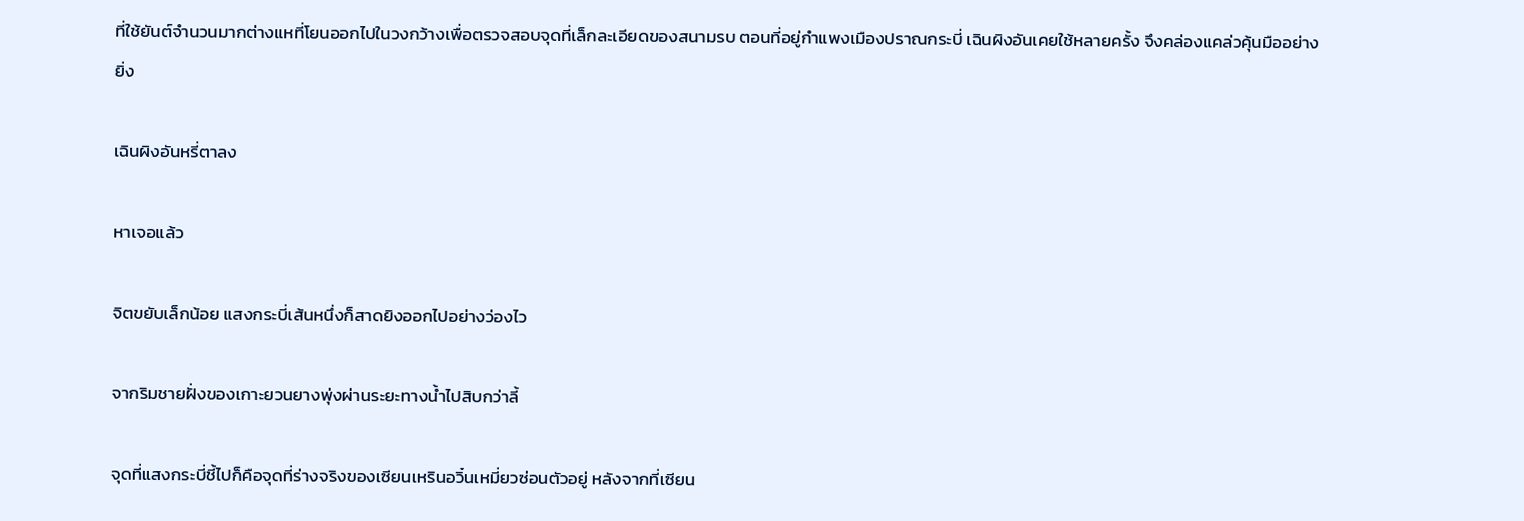ที่ใช้ยันต์จำนวนมากต่างแหที่โยนออกไปในวงกว้างเพื่อตรวจสอบจุดที่เล็กละเอียดของสนามรบ ตอนที่อยู่กำแพงเมืองปราณกระบี่ เฉินผิงอันเคยใช้หลายครั้ง จึงคล่องแคล่วคุ้นมืออย่างยิ่ง

เฉินผิงอันหรี่ตาลง

หาเจอแล้ว

จิตขยับเล็กน้อย แสงกระบี่เส้นหนึ่งก็สาดยิงออกไปอย่างว่องไว

จากริมชายฝั่งของเกาะยวนยางพุ่งผ่านระยะทางน้ำไปสิบกว่าลี้

จุดที่แสงกระบี่ชี้ไปก็คือจุดที่ร่างจริงของเซียนเหรินอวิ๋นเหมี่ยวซ่อนตัวอยู่ หลังจากที่เซียน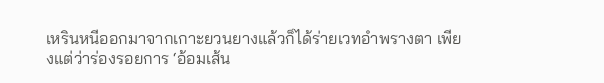เหรินหนีออกมาจากเกาะยวนยางแล้วก็ได้ร่ายเวทอำพรางตา เพียงแต่ว่าร่องรอยการ ‘อ้อมเส้น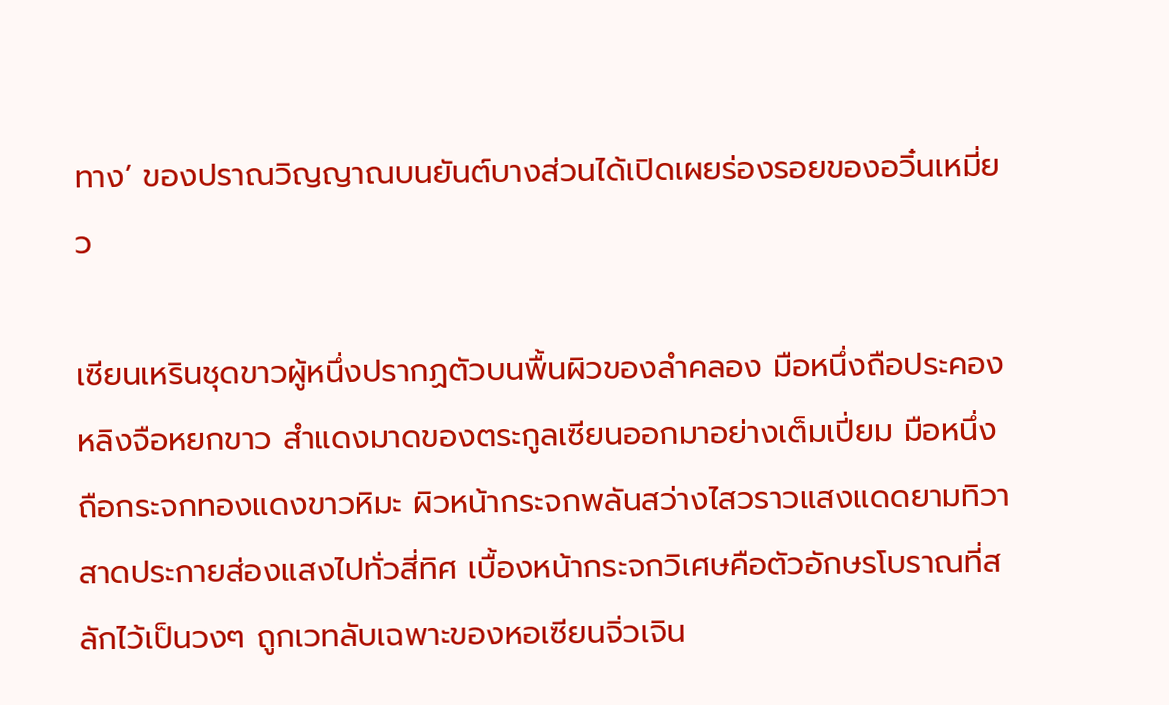ทาง’ ของปราณวิญญาณบนยันต์บางส่วนได้เปิดเผยร่องรอยของอวิ๋นเหมี่ยว

เซียนเหรินชุดขาวผู้หนึ่งปรากฏตัวบนพื้นผิวของลำคลอง มือหนึ่งถือประคองหลิงจือหยกขาว สำแดงมาดของตระกูลเซียนออกมาอย่างเต็มเปี่ยม มือหนึ่งถือกระจกทองแดงขาวหิมะ ผิวหน้ากระจกพลันสว่างไสวราวแสงแดดยามทิวา สาดประกายส่องแสงไปทั่วสี่ทิศ เบื้องหน้ากระจกวิเศษคือตัวอักษรโบราณที่สลักไว้เป็นวงๆ ถูกเวทลับเฉพาะของหอเซียนจิ่วเจิน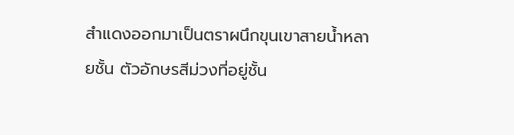สำแดงออกมาเป็นตราผนึกขุนเขาสายน้ำหลายชั้น ตัวอักษรสีม่วงที่อยู่ชั้น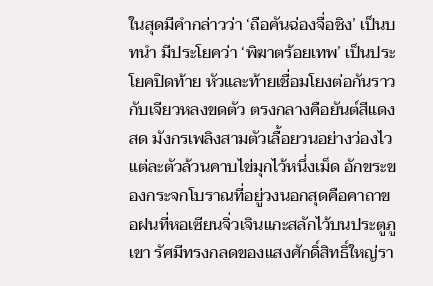ในสุดมีคำกล่าวว่า ‘ถือคันฉ่องจื่อชิง’ เป็นบทนำ มีประโยคว่า ‘พิฆาตร้อยเทพ’ เป็นประโยคปิดท้าย หัวและท้ายเชื่อมโยงต่อกันราวกับเจียวหลงขดตัว ตรงกลางคือยันต์สีแดงสด มังกรเพลิงสามตัวเลื้อยวนอย่างว่องไว แต่ละตัวล้วนคาบไข่มุกไว้หนึ่งเม็ด อักขระของกระจกโบราณที่อยู่วงนอกสุดคือคาถาขอฝนที่หอเซียนจิ่วเจินแกะสลักไว้บนประตูภูเขา รัศมีทรงกลดของแสงศักดิ์สิทธิ์ใหญ่รา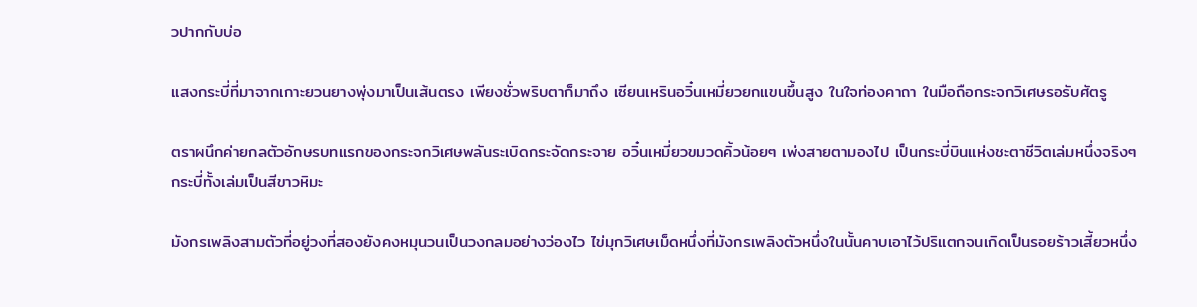วปากกับบ่อ

แสงกระบี่ที่มาจากเกาะยวนยางพุ่งมาเป็นเส้นตรง เพียงชั่วพริบตาก็มาถึง เซียนเหรินอวิ๋นเหมี่ยวยกแขนขึ้นสูง ในใจท่องคาถา ในมือถือกระจกวิเศษรอรับศัตรู

ตราผนึกค่ายกลตัวอักษรบทแรกของกระจกวิเศษพลันระเบิดกระจัดกระจาย อวิ๋นเหมี่ยวขมวดคิ้วน้อยๆ เพ่งสายตามองไป เป็นกระบี่บินแห่งชะตาชีวิตเล่มหนึ่งจริงๆ กระบี่ทั้งเล่มเป็นสีขาวหิมะ

มังกรเพลิงสามตัวที่อยู่วงที่สองยังคงหมุนวนเป็นวงกลมอย่างว่องไว ไข่มุกวิเศษเม็ดหนึ่งที่มังกรเพลิงตัวหนึ่งในนั้นคาบเอาไว้ปริแตกจนเกิดเป็นรอยร้าวเสี้ยวหนึ่ง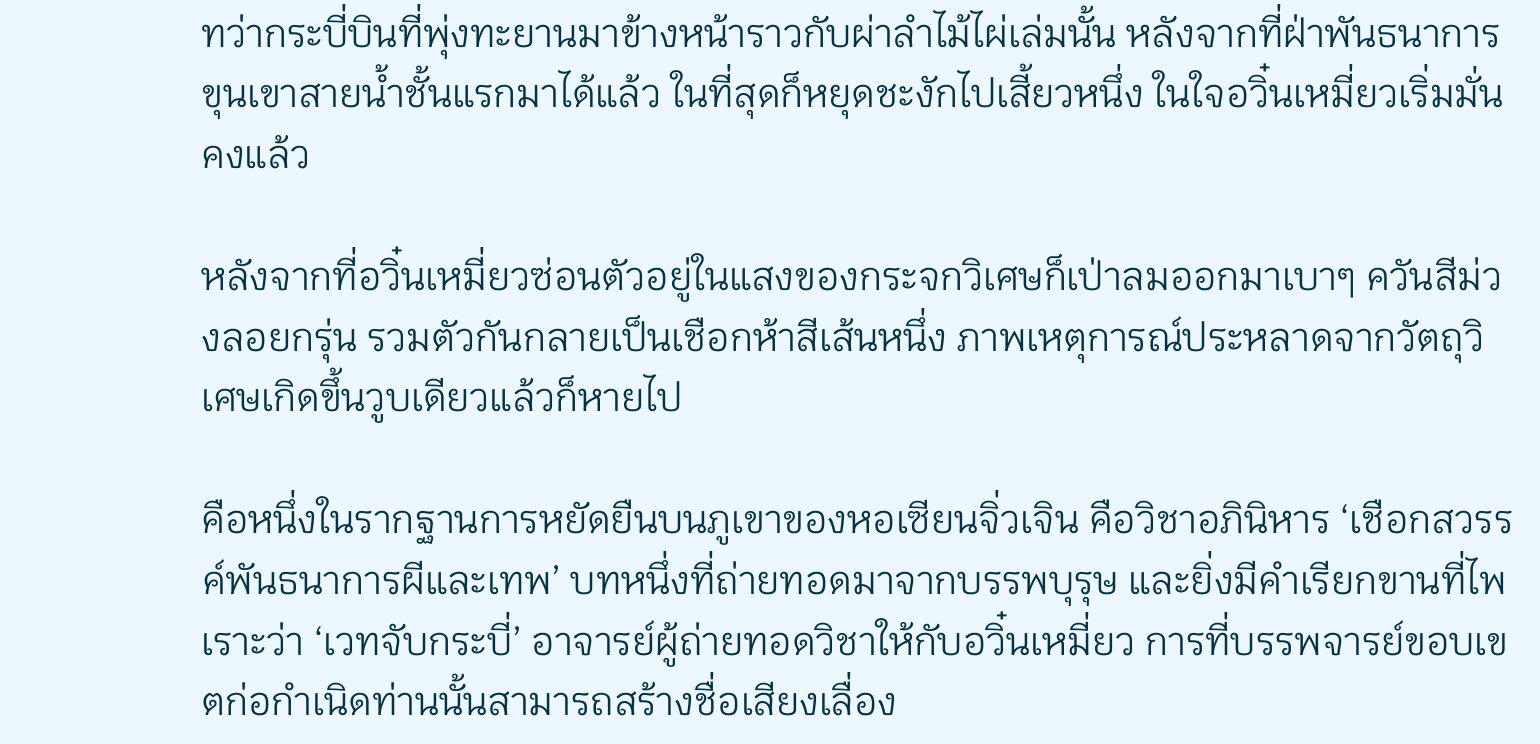ทว่ากระบี่บินที่พุ่งทะยานมาข้างหน้าราวกับผ่าลำไม้ไผ่เล่มนั้น หลังจากที่ฝ่าพันธนาการขุนเขาสายน้ำชั้นแรกมาได้แล้ว ในที่สุดก็หยุดชะงักไปเสี้ยวหนึ่ง ในใจอวิ๋นเหมี่ยวเริ่มมั่นคงแล้ว

หลังจากที่อวิ๋นเหมี่ยวซ่อนตัวอยู่ในแสงของกระจกวิเศษก็เป่าลมออกมาเบาๆ ควันสีม่วงลอยกรุ่น รวมตัวกันกลายเป็นเชือกห้าสีเส้นหนึ่ง ภาพเหตุการณ์ประหลาดจากวัตถุวิเศษเกิดขึ้นวูบเดียวแล้วก็หายไป

คือหนึ่งในรากฐานการหยัดยืนบนภูเขาของหอเซียนจิ่วเจิน คือวิชาอภินิหาร ‘เชือกสวรรค์พันธนาการผีและเทพ’ บทหนึ่งที่ถ่ายทอดมาจากบรรพบุรุษ และยิ่งมีคำเรียกขานที่ไพเราะว่า ‘เวทจับกระบี่’ อาจารย์ผู้ถ่ายทอดวิชาให้กับอวิ๋นเหมี่ยว การที่บรรพจารย์ขอบเขตก่อกำเนิดท่านนั้นสามารถสร้างชื่อเสียงเลื่อง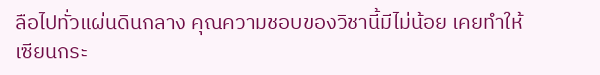ลือไปทั่วแผ่นดินกลาง คุณความชอบของวิชานี้มีไม่น้อย เคยทำให้เซียนกระ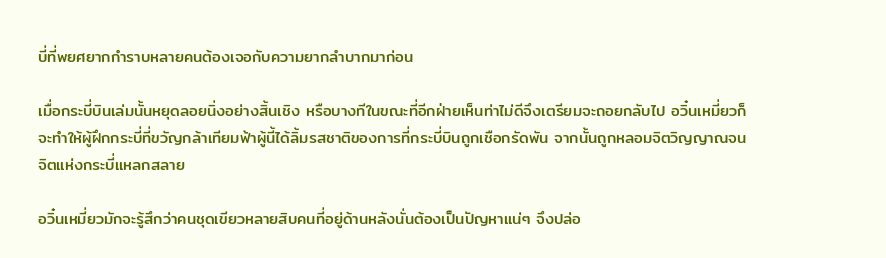บี่ที่พยศยากกำราบหลายคนต้องเจอกับความยากลำบากมาก่อน

เมื่อกระบี่บินเล่มนั้นหยุดลอยนิ่งอย่างสิ้นเชิง หรือบางทีในขณะที่อีกฝ่ายเห็นท่าไม่ดีจึงเตรียมจะถอยกลับไป อวิ๋นเหมี่ยวก็จะทำให้ผู้ฝึกกระบี่ที่ขวัญกล้าเทียมฟ้าผู้นี้ได้ลิ้มรสชาติของการที่กระบี่บินถูกเชือกรัดพัน จากนั้นถูกหลอมจิตวิญญาณจนจิตแห่งกระบี่แหลกสลาย

อวิ๋นเหมี่ยวมักจะรู้สึกว่าคนชุดเขียวหลายสิบคนที่อยู่ด้านหลังนั่นต้องเป็นปัญหาแน่ๆ จึงปล่อ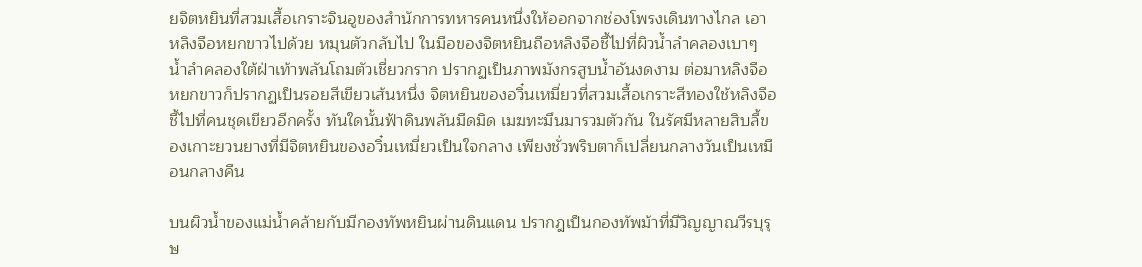ยจิตหยินที่สวมเสื้อเกราะจินอูของสำนักการทหารคนหนึ่งให้ออกจากช่องโพรงเดินทางไกล เอาหลิงจือหยกขาวไปด้วย หมุนตัวกลับไป ในมือของจิตหยินถือหลิงจือชี้ไปที่ผิวน้ำลำคลองเบาๆ น้ำลำคลองใต้ฝ่าเท้าพลันโถมตัวเชี่ยวกราก ปรากฏเป็นภาพมังกรสูบน้ำอันงดงาม ต่อมาหลิงจือหยกขาวก็ปรากฏเป็นรอยสีเขียวเส้นหนึ่ง จิตหยินของอวิ๋นเหมี่ยวที่สวมเสื้อเกราะสีทองใช้หลิงจือชี้ไปที่คนชุดเขียวอีกครั้ง ทันใดนั้นฟ้าดินพลันมืดมิด เมฆทะมึนมารวมตัวกัน ในรัศมีหลายสิบลี้ของเกาะยวนยางที่มีจิตหยินของอวิ๋นเหมี่ยวเป็นใจกลาง เพียงชั่วพริบตาก็เปลี่ยนกลางวันเป็นเหมือนกลางคืน

บนผิวน้ำของแม่น้ำคล้ายกับมีกองทัพหยินผ่านดินแดน ปรากฎเป็นกองทัพม้าที่มีวิญญาณวีรบุรุษ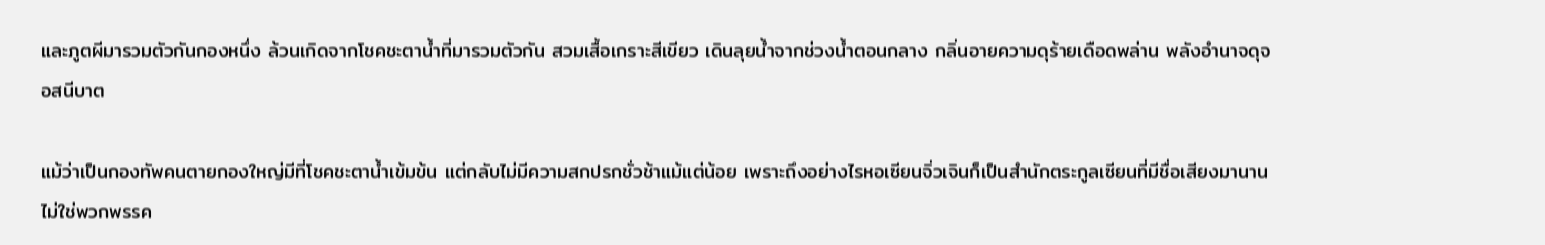และภูตผีมารวมตัวกันกองหนึ่ง ล้วนเกิดจากโชคชะตาน้ำที่มารวมตัวกัน สวมเสื้อเกราะสีเขียว เดินลุยน้ำจากช่วงน้ำตอนกลาง กลิ่นอายความดุร้ายเดือดพล่าน พลังอำนาจดุจอสนีบาต

แม้ว่าเป็นกองทัพคนตายกองใหญ่มีที่โชคชะตาน้ำเข้มข้น แต่กลับไม่มีความสกปรกชั่วช้าแม้แต่น้อย เพราะถึงอย่างไรหอเซียนจิ่วเจินก็เป็นสำนักตระกูลเซียนที่มีชื่อเสียงมานาน ไม่ใช่พวกพรรค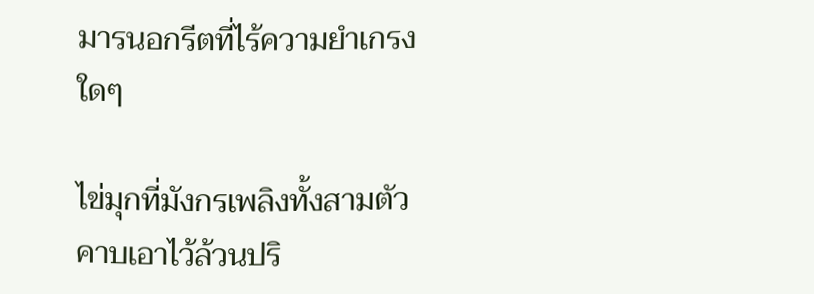มารนอกรีตที่ไร้ความยำเกรงใดๆ

ไข่มุกที่มังกรเพลิงทั้งสามตัวคาบเอาไว้ล้วนปริ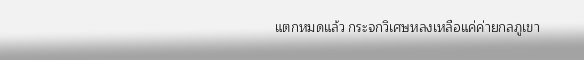แตกหมดแล้ว กระจกวิเศษหลงเหลือแค่ค่ายกลภูเขา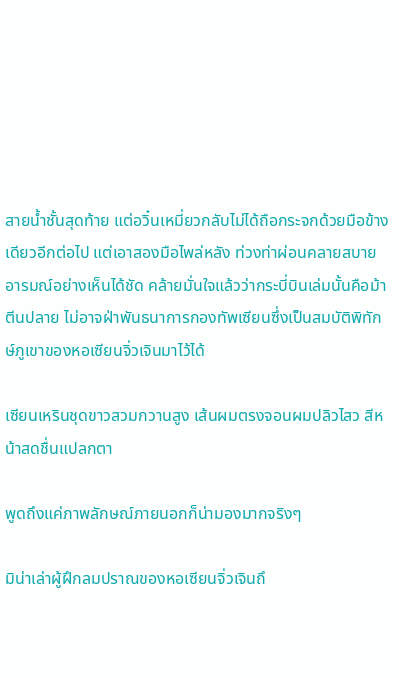สายน้ำชั้นสุดท้าย แต่อวิ๋นเหมี่ยวกลับไม่ได้ถือกระจกด้วยมือข้างเดียวอีกต่อไป แต่เอาสองมือไพล่หลัง ท่วงท่าผ่อนคลายสบายอารมณ์อย่างเห็นได้ชัด คล้ายมั่นใจแล้วว่ากระบี่บินเล่มนั้นคือม้าตีนปลาย ไม่อาจฝ่าพันธนาการกองทัพเซียนซึ่งเป็นสมบัติพิทักษ์ภูเขาของหอเซียนจิ่วเจินมาไว้ได้

เซียนเหรินชุดขาวสวมกวานสูง เส้นผมตรงจอนผมปลิวไสว สีหน้าสดชื่นแปลกตา

พูดถึงแค่ภาพลักษณ์ภายนอกก็น่ามองมากจริงๆ

มิน่าเล่าผู้ฝึกลมปราณของหอเซียนจิ่วเจินถึ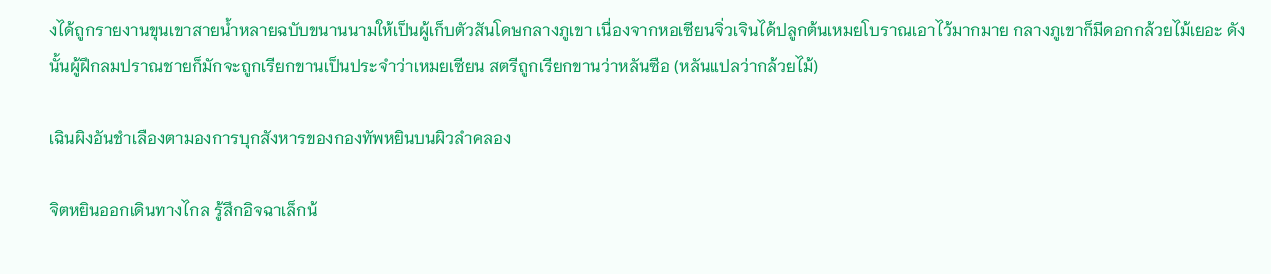งได้ถูกรายงานขุนเขาสายน้ำหลายฉบับขนานนามให้เป็นผู้เก็บตัวสันโดษกลางภูเขา เนื่องจากหอเซียนจิ่วเจินได้ปลูกต้นเหมยโบราณเอาไว้มากมาย กลางภูเขาก็มีดอกกล้วยไม้เยอะ ดังนั้นผู้ฝึกลมปราณชายก็มักจะถูกเรียกขานเป็นประจำว่าเหมยเซียน สตรีถูกเรียกขานว่าหลันซือ (หลันแปลว่ากล้วยไม้)

เฉินผิงอันชำเลืองตามองการบุกสังหารของกองทัพหยินบนผิวลำคลอง

จิตหยินออกเดินทางไกล รู้สึกอิจฉาเล็กน้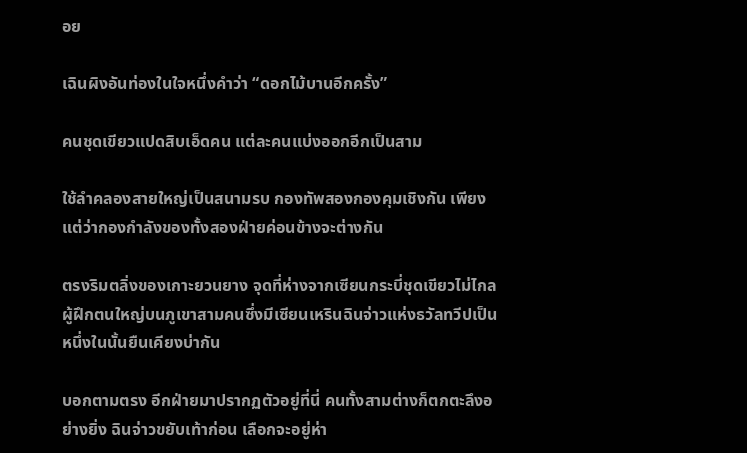อย

เฉินผิงอันท่องในใจหนึ่งคำว่า “ดอกไม้บานอีกครั้ง”

คนชุดเขียวแปดสิบเอ็ดคน แต่ละคนแบ่งออกอีกเป็นสาม

ใช้ลำคลองสายใหญ่เป็นสนามรบ กองทัพสองกองคุมเชิงกัน เพียงแต่ว่ากองกำลังของทั้งสองฝ่ายค่อนข้างจะต่างกัน

ตรงริมตลิ่งของเกาะยวนยาง จุดที่ห่างจากเซียนกระบี่ชุดเขียวไม่ไกล ผู้ฝึกตนใหญ่บนภูเขาสามคนซึ่งมีเซียนเหรินฉินจ่าวแห่งธวัลทวีปเป็นหนึ่งในนั้นยืนเคียงบ่ากัน

บอกตามตรง อีกฝ่ายมาปรากฏตัวอยู่ที่นี่ คนทั้งสามต่างก็ตกตะลึงอย่างยิ่ง ฉินจ่าวขยับเท้าก่อน เลือกจะอยู่ห่า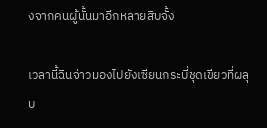งจากคนผู้นั้นมาอีกหลายสิบจั้ง

เวลานี้ฉินจ่าวมองไปยังเซียนกระบี่ชุดเขียวที่ผลุบ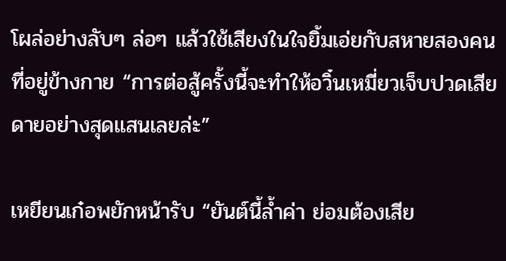โผล่อย่างลับๆ ล่อๆ แล้วใช้เสียงในใจยิ้มเอ่ยกับสหายสองคนที่อยู่ข้างกาย “การต่อสู้ครั้งนี้จะทำให้อวิ๋นเหมี่ยวเจ็บปวดเสียดายอย่างสุดแสนเลยล่ะ”

เหยียนเก๋อพยักหน้ารับ “ยันต์นี้ล้ำค่า ย่อมต้องเสีย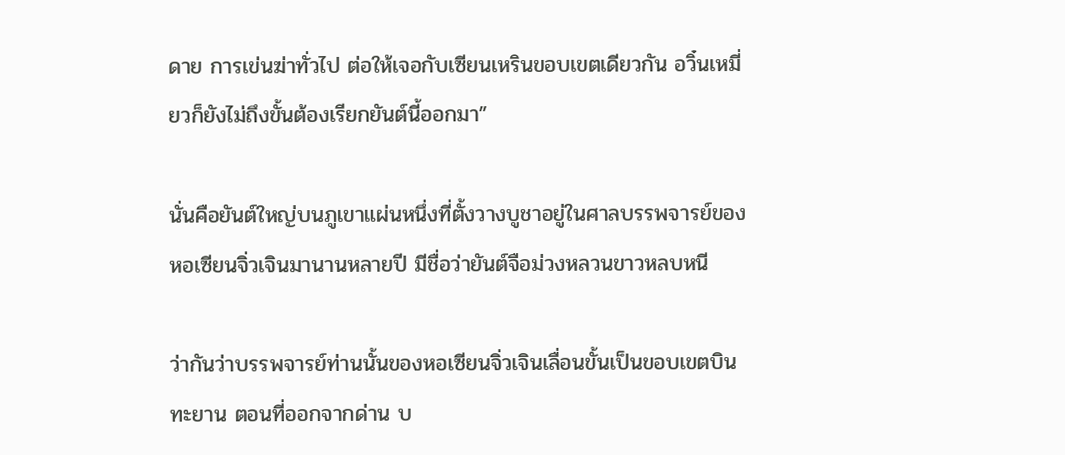ดาย การเข่นฆ่าทั่วไป ต่อให้เจอกับเซียนเหรินขอบเขตเดียวกัน อวิ๋นเหมี่ยวก็ยังไม่ถึงขั้นต้องเรียกยันต์นี้ออกมา”

นั่นคือยันต์ใหญ่บนภูเขาแผ่นหนึ่งที่ตั้งวางบูชาอยู่ในศาลบรรพจารย์ของหอเซียนจิ่วเจินมานานหลายปี มีชื่อว่ายันต์จือม่วงหลวนขาวหลบหนี

ว่ากันว่าบรรพจารย์ท่านนั้นของหอเซียนจิ่วเจินเลื่อนขั้นเป็นขอบเขตบินทะยาน ตอนที่ออกจากด่าน บ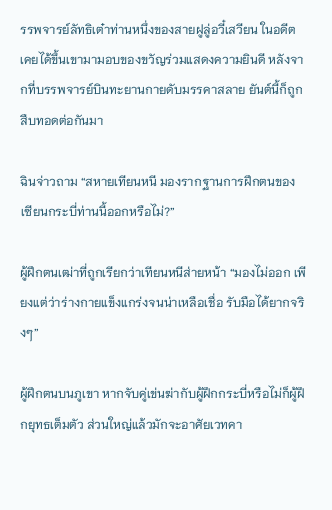รรพจารย์ลัทธิเต๋าท่านหนึ่งของสายฝูลู่อวี๋เสวียน ในอดีตเคยได้ขึ้นเขามามอบของขวัญร่วมแสดงความยินดี หลังจากที่บรรพจารย์บินทะยานกายดับมรรคาสลาย ยันต์นี้ก็ถูกสืบทอดต่อกันมา

ฉินจ่าวถาม “สหายเทียนหนี มองรากฐานการฝึกตนของเซียนกระบี่ท่านนี้ออกหรือไม่?”

ผู้ฝึกตนเฒ่าที่ถูกเรียกว่าเทียนหนีส่ายหน้า “มองไม่ออก เพียงแต่ว่าร่างกายแข็งแกร่งจนน่าเหลือเชื่อ รับมือได้ยากจริงๆ”

ผู้ฝึกตนบนภูเขา หากจับคู่เข่นฆ่ากับผู้ฝึกกระบี่หรือไม่ก็ผู้ฝึกยุทธเต็มตัว ส่วนใหญ่แล้วมักจะอาศัยเวทคา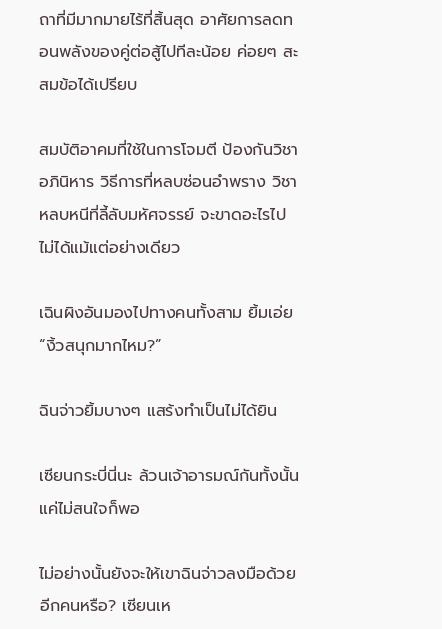ถาที่มีมากมายไร้ที่สิ้นสุด อาศัยการลดทอนพลังของคู่ต่อสู้ไปทีละน้อย ค่อยๆ สะสมข้อได้เปรียบ

สมบัติอาคมที่ใช้ในการโจมตี ป้องกันวิชาอภินิหาร วิธีการที่หลบซ่อนอำพราง วิชาหลบหนีที่ลี้ลับมหัศจรรย์ จะขาดอะไรไปไม่ได้แม้แต่อย่างเดียว

เฉินผิงอันมองไปทางคนทั้งสาม ยิ้มเอ่ย “งิ้วสนุกมากไหม?”

ฉินจ่าวยิ้มบางๆ แสร้งทำเป็นไม่ได้ยิน

เซียนกระบี่นี่นะ ล้วนเจ้าอารมณ์กันทั้งนั้น แค่ไม่สนใจก็พอ

ไม่อย่างนั้นยังจะให้เขาฉินจ่าวลงมือด้วยอีกคนหรือ? เซียนเห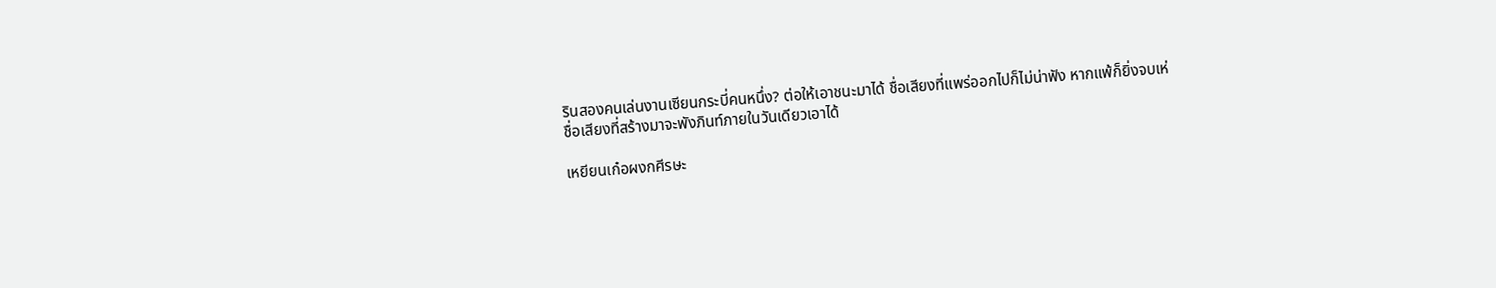รินสองคนเล่นงานเซียนกระบี่คนหนึ่ง? ต่อให้เอาชนะมาได้ ชื่อเสียงที่แพร่ออกไปก็ไม่น่าฟัง หากแพ้ก็ยิ่งจบเห่ ชื่อเสียงที่สร้างมาจะพังภินท์ภายในวันเดียวเอาได้

เหยียนเก๋อผงกศีรษะ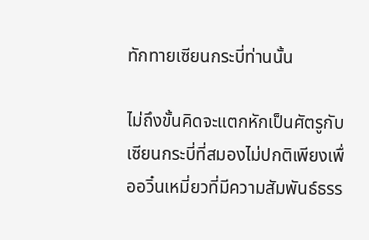ทักทายเซียนกระบี่ท่านนั้น

ไม่ถึงขั้นคิดจะแตกหักเป็นศัตรูกับเซียนกระบี่ที่สมองไม่ปกติเพียงเพื่ออวิ๋นเหมี่ยวที่มีความสัมพันธ์ธรร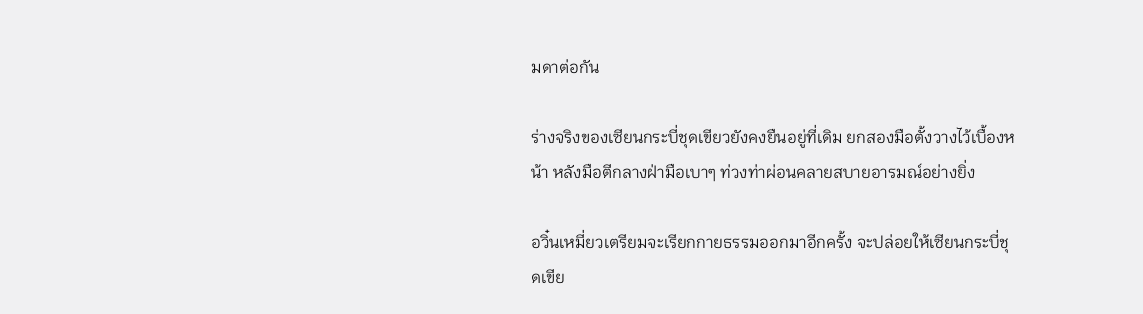มดาต่อกัน

ร่างจริงของเซียนกระบี่ชุดเขียวยังคงยืนอยู่ที่เดิม ยกสองมือตั้งวางไว้เบื้องหน้า หลังมือตีกลางฝ่ามือเบาๆ ท่วงท่าผ่อนคลายสบายอารมณ์อย่างยิ่ง

อวิ๋นเหมี่ยวเตรียมจะเรียกกายธรรมออกมาอีกครั้ง จะปล่อยให้เซียนกระบี่ชุดเขีย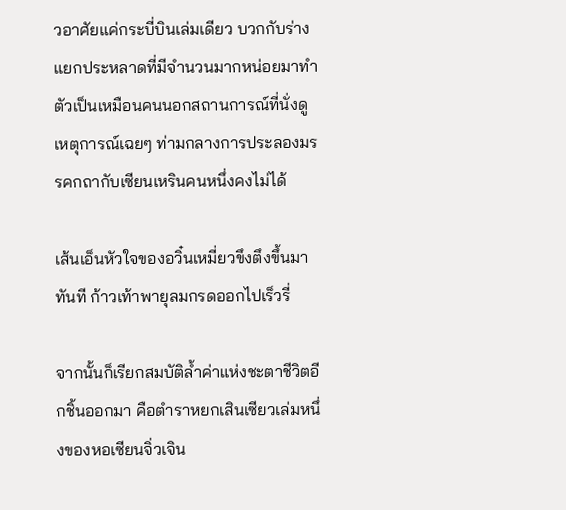วอาศัยแค่กระบี่บินเล่มเดียว บวกกับร่างแยกประหลาดที่มีจำนวนมากหน่อยมาทำตัวเป็นเหมือนคนนอกสถานการณ์ที่นั่งดูเหตุการณ์เฉยๆ ท่ามกลางการประลองมรรคกถากับเซียนเหรินคนหนึ่งคงไม่ได้

เส้นเอ็นหัวใจของอวิ๋นเหมี่ยวขึงตึงขึ้นมาทันที ก้าวเท้าพายุลมกรดออกไปเร็วรี่

จากนั้นก็เรียกสมบัติล้ำค่าแห่งชะตาชีวิตอีกชิ้นออกมา คือตำราหยกเสินเซียวเล่มหนึ่งของหอเซียนจิ่วเจิน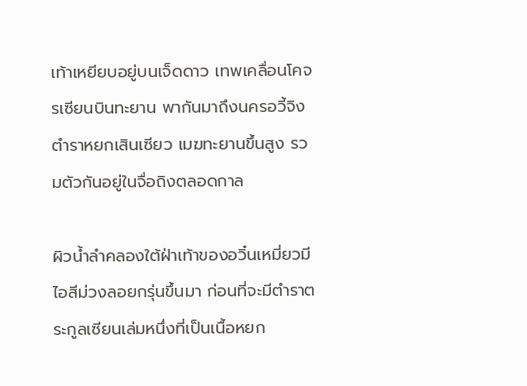เท้าเหยียบอยู่บนเจ็ดดาว เทพเคลื่อนโคจรเซียนบินทะยาน พากันมาถึงนครอวี้จิง ตำราหยกเสินเซียว เมฆทะยานขึ้นสูง รวมตัวกันอยู่ในจื่อถิงตลอดกาล

ผิวน้ำลำคลองใต้ฝ่าเท้าของอวิ๋นเหมี่ยวมีไอสีม่วงลอยกรุ่นขึ้นมา ก่อนที่จะมีตำราตระกูลเซียนเล่มหนึ่งที่เป็นเนื้อหยก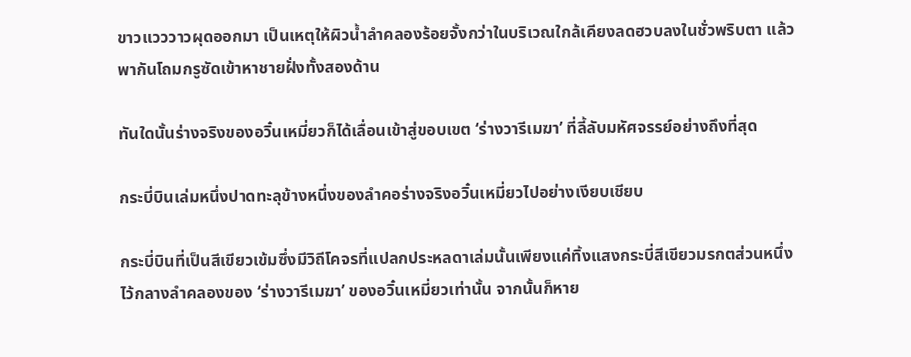ขาวแวววาวผุดออกมา เป็นเหตุให้ผิวน้ำลำคลองร้อยจั้งกว่าในบริเวณใกล้เคียงลดฮวบลงในชั่วพริบตา แล้วพากันโถมกรูซัดเข้าหาชายฝั่งทั้งสองด้าน

ทันใดนั้นร่างจริงของอวิ๋นเหมี่ยวก็ได้เลื่อนเข้าสู่ขอบเขต ‘ร่างวารีเมฆา’ ที่ลี้ลับมหัศจรรย์อย่างถึงที่สุด

กระบี่บินเล่มหนึ่งปาดทะลุข้างหนึ่งของลำคอร่างจริงอวิ๋นเหมี่ยวไปอย่างเงียบเชียบ

กระบี่บินที่เป็นสีเขียวเข้มซึ่งมีวิถีโคจรที่แปลกประหลดาเล่มนั้นเพียงแค่ทิ้งแสงกระบี่สีเขียวมรกตส่วนหนึ่งไว้กลางลำคลองของ ‘ร่างวารีเมฆา’ ของอวิ๋นเหมี่ยวเท่านั้น จากนั้นก็หาย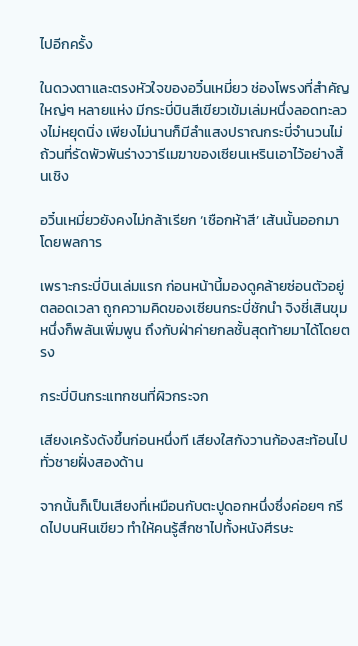ไปอีกครั้ง

ในดวงตาและตรงหัวใจของอวิ๋นเหมี่ยว ช่องโพรงที่สำคัญใหญ่ๆ หลายแห่ง มีกระบี่บินสีเขียวเข้มเล่มหนึ่งลอดทะลวงไม่หยุดนิ่ง เพียงไม่นานก็มีลำแสงปราณกระบี่จำนวนไม่ถ้วนที่รัดพัวพันร่างวารีเมฆาของเซียนเหรินเอาไว้อย่างสิ้นเชิง

อวิ๋นเหมี่ยวยังคงไม่กล้าเรียก ‘เชือกห้าสี’ เส้นนั้นออกมาโดยพลการ

เพราะกระบี่บินเล่มแรก ก่อนหน้านี้มองดูคล้ายซ่อนตัวอยู่ตลอดเวลา ถูกความคิดของเซียนกระบี่ชักนำ จิงชี่เสินขุมหนึ่งก็พลันเพิ่มพูน ถึงกับฝ่าค่ายกลชั้นสุดท้ายมาได้โดยตรง

กระบี่บินกระแทกชนที่ผิวกระจก

เสียงเคร้งดังขึ้นก่อนหนึ่งที เสียงใสกังวานก้องสะท้อนไปทั่วชายฝั่งสองด้าน

จากนั้นก็เป็นเสียงที่เหมือนกับตะปูดอกหนึ่งซึ่งค่อยๆ กรีดไปบนหินเขียว ทำให้คนรู้สึกชาไปทั้งหนังศีรษะ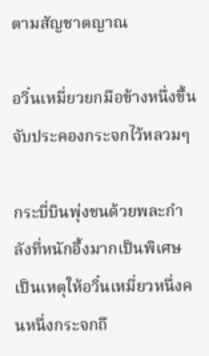ตามสัญชาตญาณ

อวิ๋นเหมี่ยวยกมือข้างหนึ่งขึ้นจับประคองกระจกไว้หลวมๆ

กระบี่บินพุ่งชนด้วยพละกำลังที่หนักอึ้งมากเป็นพิเศษ เป็นเหตุให้อวิ๋นเหมี่ยวหนึ่งคนหนึ่งกระจกถึ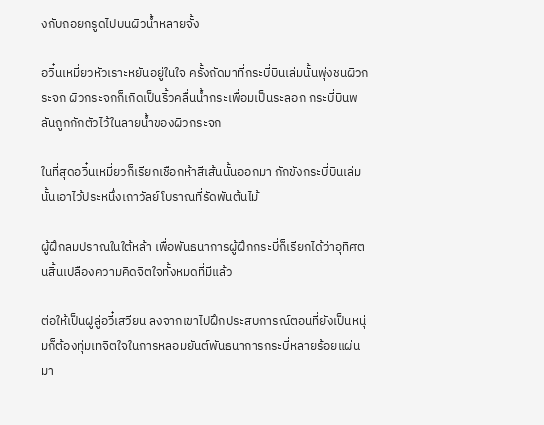งกับถอยกรูดไปบนผิวน้ำหลายจั้ง

อวิ๋นเหมี่ยวหัวเราะหยันอยู่ในใจ ครั้งถัดมาที่กระบี่บินเล่มนั้นพุ่งชนผิวกระจก ผิวกระจกก็เกิดเป็นริ้วคลื่นน้ำกระเพื่อมเป็นระลอก กระบี่บินพลันถูกกักตัวไว้ในลายน้ำของผิวกระจก

ในที่สุดอวิ๋นเหมี่ยวก็เรียกเชือกห้าสีเส้นนั้นออกมา กักขังกระบี่บินเล่มนั้นเอาไว้ประหนึ่งเถาวัลย์โบราณที่รัดพันต้นไม้

ผู้ฝึกลมปราณในใต้หล้า เพื่อพันธนาการผู้ฝึกกระบี่ก็เรียกได้ว่าอุทิศตนสิ้นเปลืองความคิดจิตใจทั้งหมดที่มีแล้ว

ต่อให้เป็นฝูลู่อวี๋เสวียน ลงจากเขาไปฝึกประสบการณ์ตอนที่ยังเป็นหนุ่มก็ต้องทุ่มเทจิตใจในการหลอมยันต์พันธนาการกระบี่หลายร้อยแผ่นมา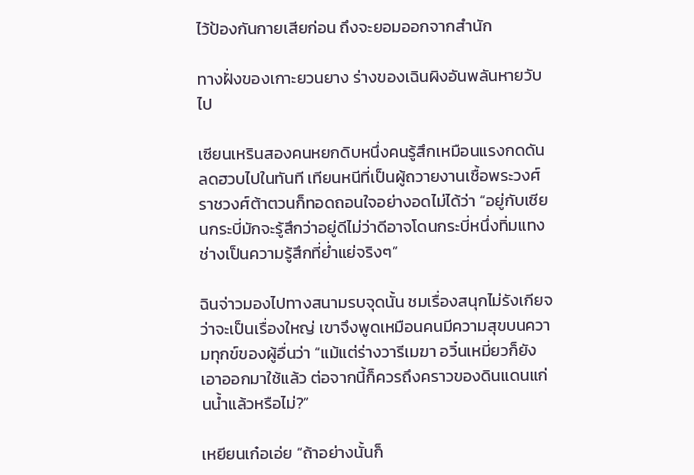ไว้ป้องกันกายเสียก่อน ถึงจะยอมออกจากสำนัก

ทางฝั่งของเกาะยวนยาง ร่างของเฉินผิงอันพลันหายวับไป

เซียนเหรินสองคนหยกดิบหนึ่งคนรู้สึกเหมือนแรงกดดันลดฮวบไปในทันที เทียนหนีที่เป็นผู้ถวายงานเชื้อพระวงศ์ราชวงศ์ต้าตวนก็ทอดถอนใจอย่างอดไม่ได้ว่า “อยู่กับเซียนกระบี่มักจะรู้สึกว่าอยู่ดีไม่ว่าดีอาจโดนกระบี่หนึ่งทิ่มแทง ช่างเป็นความรู้สึกที่ย่ำแย่จริงๆ”

ฉินจ่าวมองไปทางสนามรบจุดนั้น ชมเรื่องสนุกไม่รังเกียจว่าจะเป็นเรื่องใหญ่ เขาจึงพูดเหมือนคนมีความสุขบนความทุกข์ของผู้อื่นว่า “แม้แต่ร่างวารีเมฆา อวิ๋นเหมี่ยวก็ยังเอาออกมาใช้แล้ว ต่อจากนี้ก็ควรถึงคราวของดินแดนแก่นน้ำแล้วหรือไม่?”

เหยียนเก๋อเอ่ย “ถ้าอย่างนั้นก็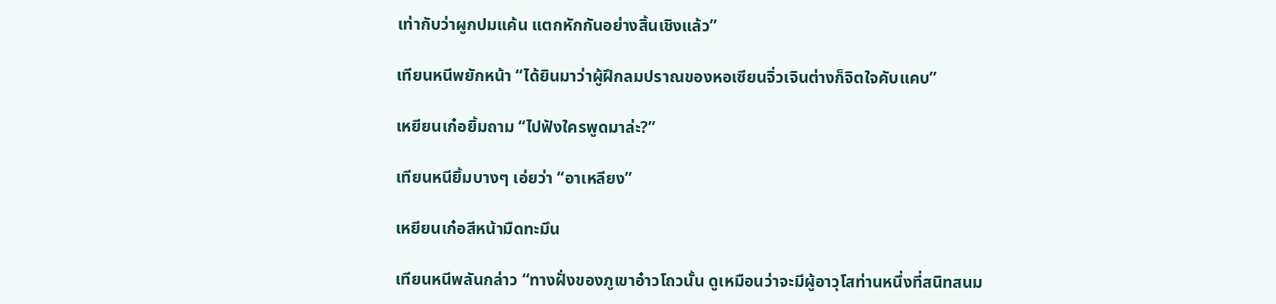เท่ากับว่าผูกปมแค้น แตกหักกันอย่างสิ้นเชิงแล้ว”

เทียนหนีพยักหน้า “ได้ยินมาว่าผู้ฝึกลมปราณของหอเซียนจิ่วเจินต่างก็จิตใจคับแคบ”

เหยียนเก๋อยิ้มถาม “ไปฟังใครพูดมาล่ะ?”

เทียนหนียิ้มบางๆ เอ่ยว่า “อาเหลียง”

เหยียนเก๋อสีหน้ามืดทะมึน

เทียนหนีพลันกล่าว “ทางฝั่งของภูเขาอ๋าวโถวนั้น ดูเหมือนว่าจะมีผู้อาวุโสท่านหนึ่งที่สนิทสนม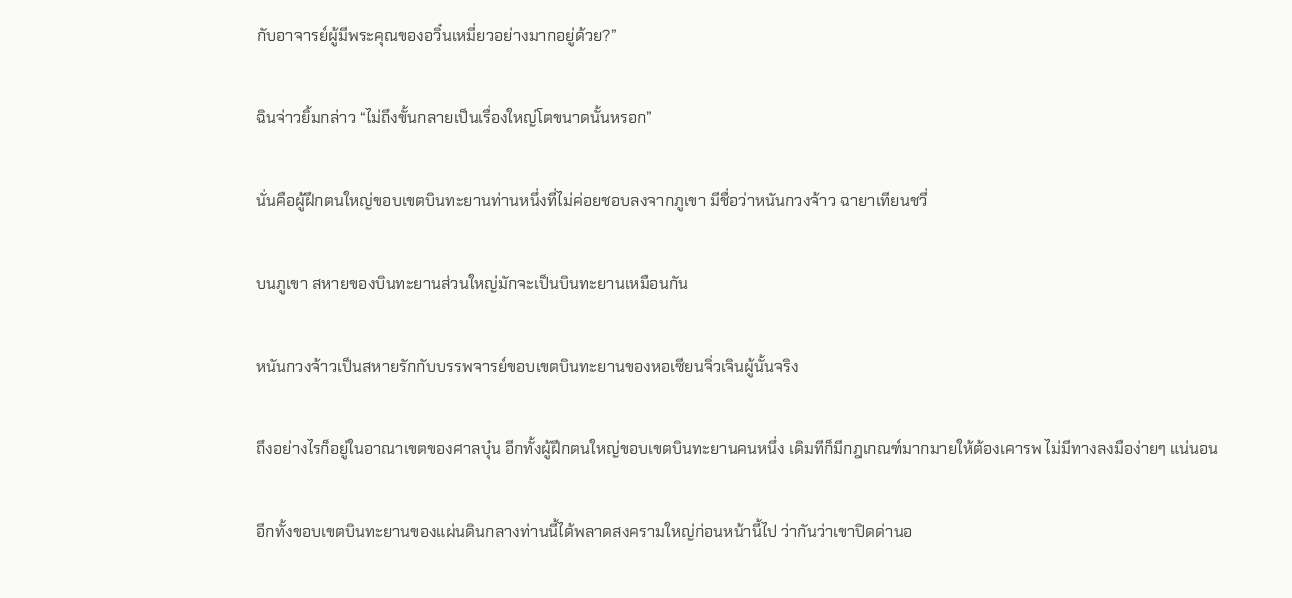กับอาจารย์ผู้มีพระคุณของอวิ๋นเหมี่ยวอย่างมากอยู่ด้วย?”

ฉินจ่าวยิ้มกล่าว “ไม่ถึงขั้นกลายเป็นเรื่องใหญ่โตขนาดนั้นหรอก”

นั่นคือผู้ฝึกตนใหญ่ขอบเขตบินทะยานท่านหนึ่งที่ไม่ค่อยชอบลงจากภูเขา มีชื่อว่าหนันกวงจ้าว ฉายาเทียนชวี่

บนภูเขา สหายของบินทะยานส่วนใหญ่มักจะเป็นบินทะยานเหมือนกัน

หนันกวงจ้าวเป็นสหายรักกับบรรพจารย์ขอบเขตบินทะยานของหอเซียนจิ่วเจินผู้นั้นจริง

ถึงอย่างไรก็อยู่ในอาณาเขตของศาลบุ๋น อีกทั้งผู้ฝึกตนใหญ่ขอบเขตบินทะยานคนหนึ่ง เดิมทีก็มีกฎเกณฑ์มากมายให้ต้องเคารพ ไม่มีทางลงมือง่ายๆ แน่นอน

อีกทั้งขอบเขตบินทะยานของแผ่นดินกลางท่านนี้ได้พลาดสงครามใหญ่ก่อนหน้านี้ไป ว่ากันว่าเขาปิดด่านอ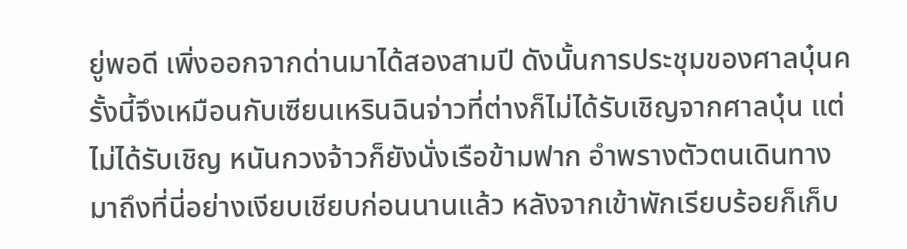ยู่พอดี เพิ่งออกจากด่านมาได้สองสามปี ดังนั้นการประชุมของศาลบุ๋นครั้งนี้จึงเหมือนกับเซียนเหรินฉินจ่าวที่ต่างก็ไม่ได้รับเชิญจากศาลบุ๋น แต่ไม่ได้รับเชิญ หนันกวงจ้าวก็ยังนั่งเรือข้ามฟาก อำพรางตัวตนเดินทางมาถึงที่นี่อย่างเงียบเชียบก่อนนานแล้ว หลังจากเข้าพักเรียบร้อยก็เก็บ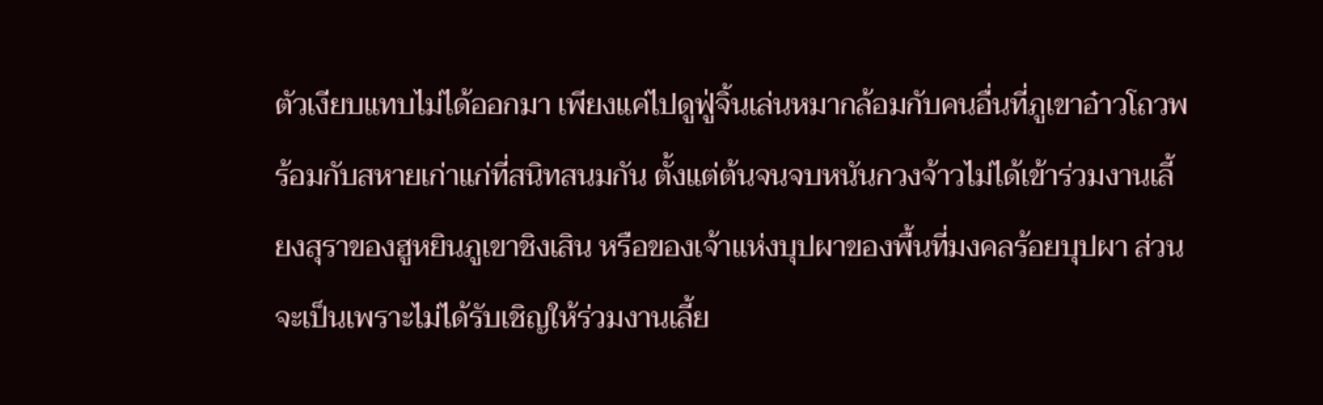ตัวเงียบแทบไม่ได้ออกมา เพียงแค่ไปดูฟู่จิ้นเล่นหมากล้อมกับคนอื่นที่ภูเขาอ๋าวโถวพร้อมกับสหายเก่าแก่ที่สนิทสนมกัน ตั้งแต่ต้นจนจบหนันกวงจ้าวไม่ได้เข้าร่วมงานเลี้ยงสุราของฮูหยินภูเขาชิงเสิน หรือของเจ้าแห่งบุปผาของพื้นที่มงคลร้อยบุปผา ส่วนจะเป็นเพราะไม่ได้รับเชิญให้ร่วมงานเลี้ย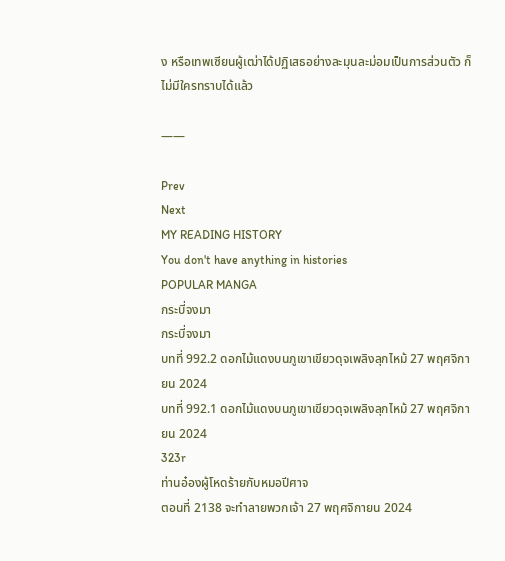ง หรือเทพเซียนผู้เฒ่าได้ปฏิเสธอย่างละมุนละม่อมเป็นการส่วนตัว ก็ไม่มีใครทราบได้แล้ว

——

Prev
Next
MY READING HISTORY
You don't have anything in histories
POPULAR MANGA
กระบี่จงมา
กระบี่จงมา
บทที่ 992.2 ดอกไม้แดงบนภูเขาเขียวดุจเพลิงลุกไหม้ 27 พฤศจิกายน 2024
บทที่ 992.1 ดอกไม้แดงบนภูเขาเขียวดุจเพลิงลุกไหม้ 27 พฤศจิกายน 2024
323r
ท่านอ๋องผู้โหดร้ายกับหมอปีศาจ
ตอนที่ 2138 จะทำลายพวกเจ้า 27 พฤศจิกายน 2024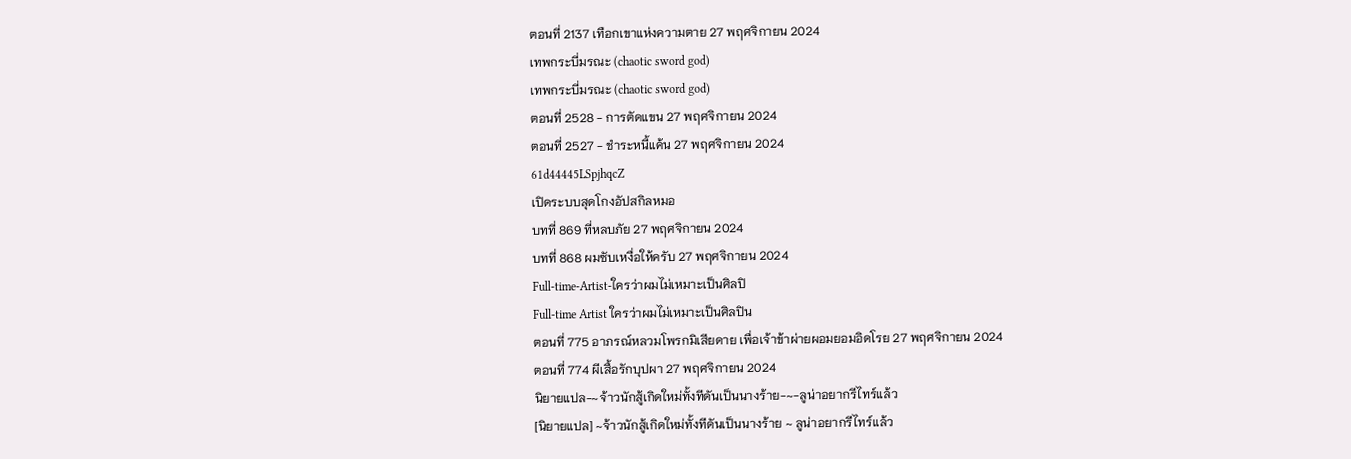ตอนที่ 2137 เทือกเขาแห่งความตาย 27 พฤศจิกายน 2024
เทพกระบี่มรณะ (chaotic sword god)
เทพกระบี่มรณะ (chaotic sword god)
ตอนที่ 2528 - การตัดแขน 27 พฤศจิกายน 2024
ตอนที่ 2527 - ชำระหนี้แค้น 27 พฤศจิกายน 2024
61d44445LSpjhqcZ
เปิดระบบสุดโกงอัปสกิลหมอ
บทที่ 869 ที่หลบภัย 27 พฤศจิกายน 2024
บทที่ 868 ผมซับเหงื่อให้ครับ 27 พฤศจิกายน 2024
Full-time-Artist-ใครว่าผมไม่เหมาะเป็นศิลปิ
Full-time Artist ใครว่าผมไม่เหมาะเป็นศิลปิน
ตอนที่ 775 อาภรณ์หลวมโพรกมิเสียดาย เพื่อเจ้าข้าผ่ายผอมยอมอิดโรย 27 พฤศจิกายน 2024
ตอนที่ 774 ผีเสื้อรักบุปผา 27 พฤศจิกายน 2024
นิยายแปล-~จ้าวนักสู้เกิดใหม่ทั้งทีดันเป็นนางร้าย-~-ลูน่าอยากรีไทร์แล้ว
[นิยายแปล] ~จ้าวนักสู้เกิดใหม่ทั้งทีดันเป็นนางร้าย ~ ลูน่าอยากรีไทร์แล้ว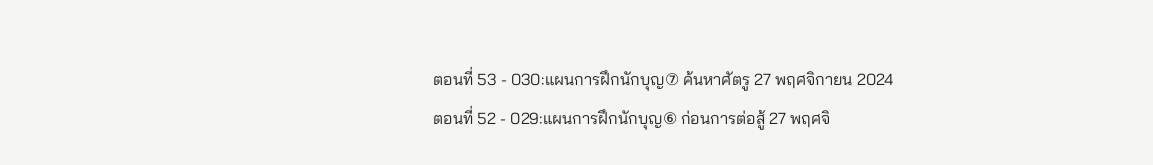ตอนที่ 53 - 030:แผนการฝึกนักบุญ⑦ ค้นหาศัตรู 27 พฤศจิกายน 2024
ตอนที่ 52 - 029:แผนการฝึกนักบุญ⑥ ก่อนการต่อสู้ 27 พฤศจิ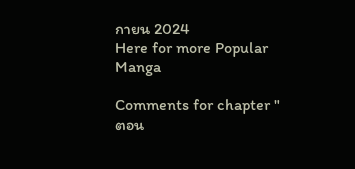กายน 2024
Here for more Popular Manga

Comments for chapter "ตอน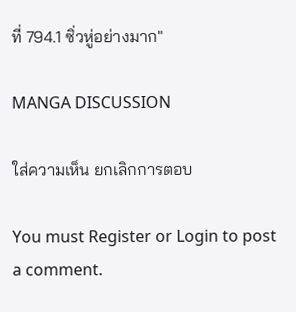ที่ 794.1 ซิ่วหู่อย่างมาก"

MANGA DISCUSSION

ใส่ความเห็น ยกเลิกการตอบ

You must Register or Login to post a comment.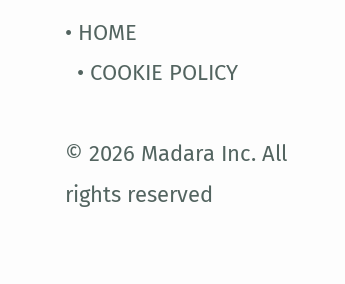• HOME
  • COOKIE POLICY

© 2026 Madara Inc. All rights reserved